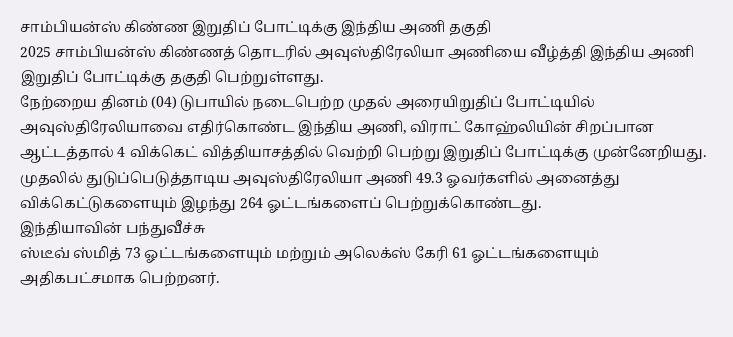சாம்பியன்ஸ் கிண்ண இறுதிப் போட்டிக்கு இந்திய அணி தகுதி
2025 சாம்பியன்ஸ் கிண்ணத் தொடரில் அவுஸ்திரேலியா அணியை வீழ்த்தி இந்திய அணி இறுதிப் போட்டிக்கு தகுதி பெற்றுள்ளது.
நேற்றைய தினம் (04) டுபாயில் நடைபெற்ற முதல் அரையிறுதிப் போட்டியில் அவுஸ்திரேலியாவை எதிர்கொண்ட இந்திய அணி, விராட் கோஹ்லியின் சிறப்பான ஆட்டத்தால் 4 விக்கெட் வித்தியாசத்தில் வெற்றி பெற்று இறுதிப் போட்டிக்கு முன்னேறியது.
முதலில் துடுப்பெடுத்தாடிய அவுஸ்திரேலியா அணி 49.3 ஓவர்களில் அனைத்து விக்கெட்டுகளையும் இழந்து 264 ஓட்டங்களைப் பெற்றுக்கொண்டது.
இந்தியாவின் பந்துவீச்சு
ஸ்டீவ் ஸ்மித் 73 ஓட்டங்களையும் மற்றும் அலெக்ஸ் கேரி 61 ஓட்டங்களையும் அதிகபட்சமாக பெற்றனர்.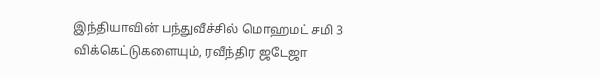இந்தியாவின் பந்துவீச்சில் மொஹமட் சமி 3 விக்கெட்டுகளையும், ரவீந்திர ஜடேஜா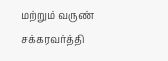மற்றும் வருண் சக்கரவர்த்தி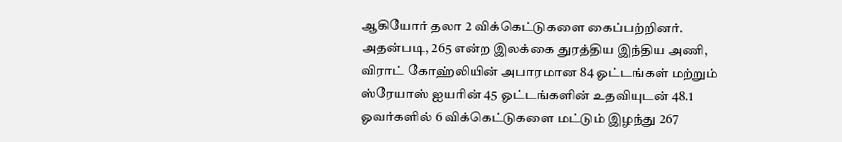ஆகியோர் தலா 2 விக்கெட்டுகளை கைப்பற்றினர்.
அதன்படி, 265 என்ற இலக்கை துரத்திய இந்திய அணி, விராட் கோஹ்லியின் அபாரமான 84 ஓட்டங்கள் மற்றும் ஸ்ரேயாஸ் ஐயரின் 45 ஓட்டங்களின் உதவியுடன் 48.1 ஓவர்களில் 6 விக்கெட்டுகளை மட்டும் இழந்து 267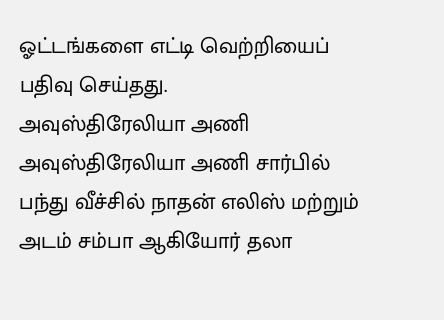ஓட்டங்களை எட்டி வெற்றியைப் பதிவு செய்தது.
அவுஸ்திரேலியா அணி
அவுஸ்திரேலியா அணி சார்பில் பந்து வீச்சில் நாதன் எலிஸ் மற்றும் அடம் சம்பா ஆகியோர் தலா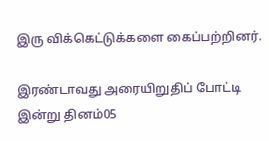இரு விக்கெட்டுக்களை கைப்பற்றினர்.

இரண்டாவது அரையிறுதிப் போட்டி இன்று தினம்05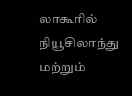லாகூரில் நியூசிலாந்து மற்றும்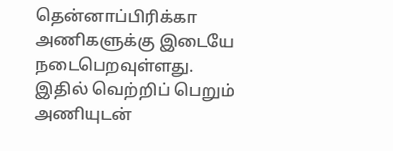தென்னாப்பிரிக்கா அணிகளுக்கு இடையே நடைபெறவுள்ளது.
இதில் வெற்றிப் பெறும் அணியுடன்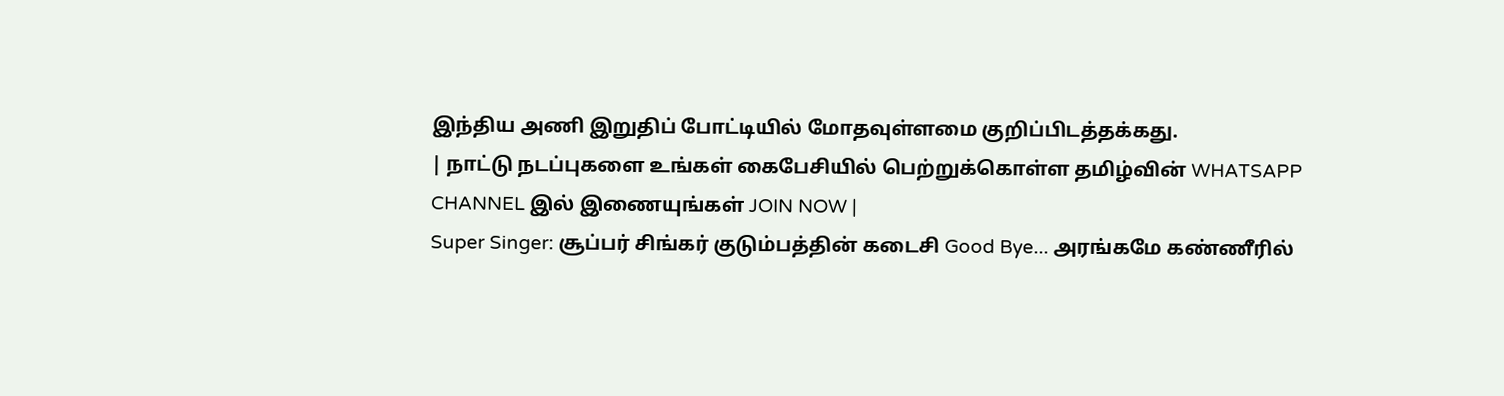இந்திய அணி இறுதிப் போட்டியில் மோதவுள்ளமை குறிப்பிடத்தக்கது.
| நாட்டு நடப்புகளை உங்கள் கைபேசியில் பெற்றுக்கொள்ள தமிழ்வின் WHATSAPP CHANNEL இல் இணையுங்கள் JOIN NOW |
Super Singer: சூப்பர் சிங்கர் குடும்பத்தின் கடைசி Good Bye... அரங்கமே கண்ணீரில்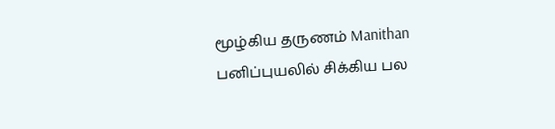மூழ்கிய தருணம் Manithan
பனிப்புயலில் சிக்கிய பல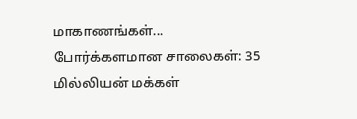மாகாணங்கள்... போர்க்களமான சாலைகள்: 35 மில்லியன் மக்கள்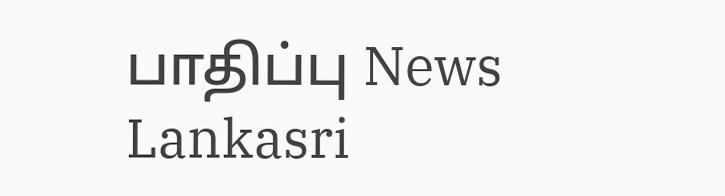பாதிப்பு News Lankasri